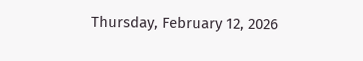Thursday, February 12, 2026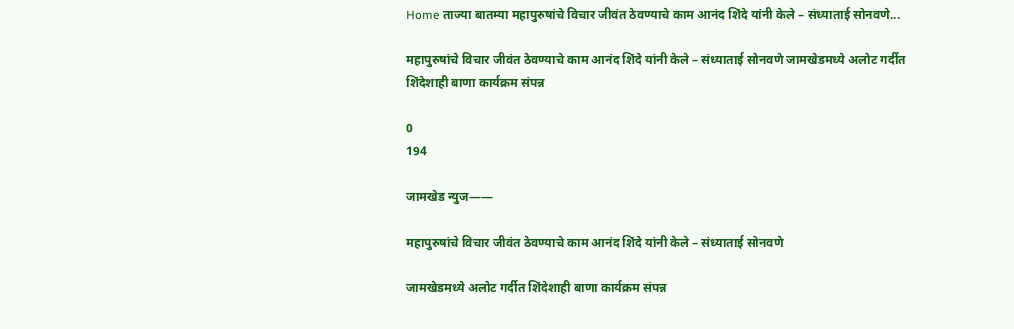Home ताज्या बातम्या महापुरुषांचे विचार जीवंत ठेवण्याचे काम आनंद शिंदे यांनी केले – संध्याताई सोनवणे...

महापुरुषांचे विचार जीवंत ठेवण्याचे काम आनंद शिंदे यांनी केले – संध्याताई सोनवणे जामखेडमध्ये अलोट गर्दीत शिंदेशाही बाणा कार्यक्रम संपन्न

0
194

जामखेड न्युज——

महापुरुषांचे विचार जीवंत ठेवण्याचे काम आनंद शिंदे यांनी केले – संध्याताई सोनवणे

जामखेडमध्ये अलोट गर्दीत शिंदेशाही बाणा कार्यक्रम संपन्न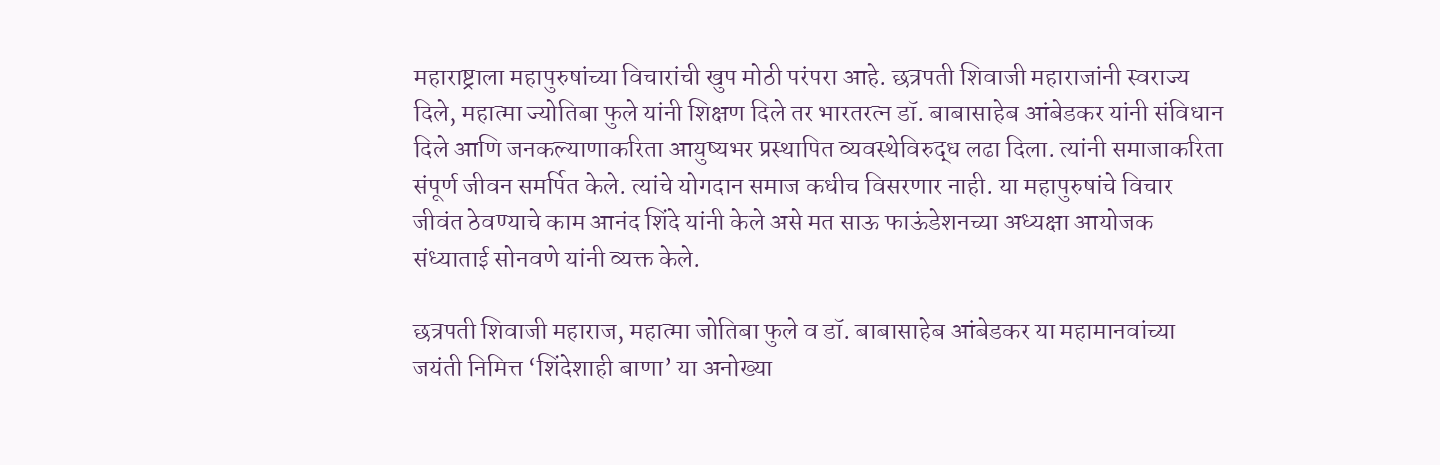महाराष्ट्राला महापुरुषांच्या विचारांची खुप मोठी परंपरा आहे. छत्रपती शिवाजी महाराजांनी स्वराज्य दिले, महात्मा ज्योतिबा फुले यांनी शिक्षण दिले तर भारतरत्न डॉ. बाबासाहेब आंबेडकर यांनी संविधान दिले आणि जनकल्याणाकरिता आयुष्यभर प्रस्थापित व्यवस्थेविरुद्ध लढा दिला. त्यांनी समाजाकरिता संपूर्ण जीवन समर्पित केले. त्यांचे योगदान समाज कधीच विसरणार नाही. या महापुरुषांचे विचार जीवंत ठेवण्याचे काम आनंद शिंदे यांनी केले असे मत साऊ फाऊंडेशनच्या अध्यक्षा आयोजक संध्याताई सोनवणे यांनी व्यक्त केले.

छत्रपती शिवाजी महाराज, महात्मा जोतिबा फुले व डॉ. बाबासाहेब आंबेडकर या महामानवांच्या जयंती निमित्त ‘शिंदेशाही बाणा’ या अनोख्या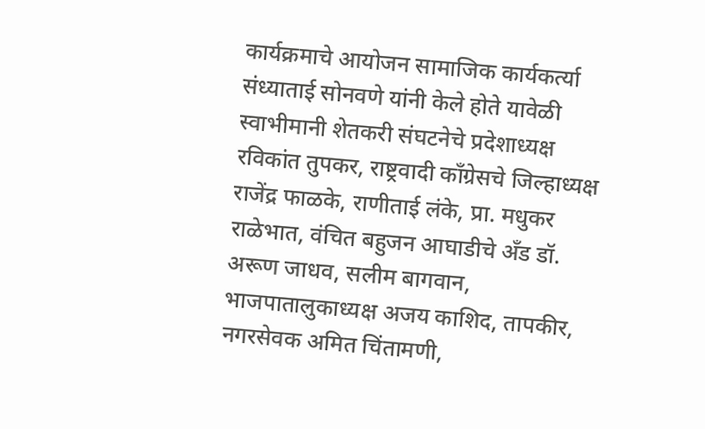कार्यक्रमाचे आयोजन सामाजिक कार्यकर्त्या संध्याताई सोनवणे यांनी केले होते यावेळी स्वाभीमानी शेतकरी संघटनेचे प्रदेशाध्यक्ष रविकांत तुपकर, राष्ट्रवादी काँग्रेसचे जिल्हाध्यक्ष राजेंद्र फाळके, राणीताई लंके, प्रा. मधुकर राळेभात, वंचित बहुजन आघाडीचे अँड डॉ. अरूण जाधव, सलीम बागवान, भाजपातालुकाध्यक्ष अजय काशिद, तापकीर, नगरसेवक अमित चिंतामणी,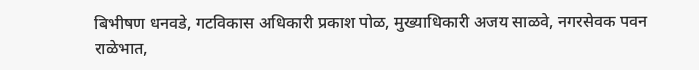बिभीषण धनवडे, गटविकास अधिकारी प्रकाश पोळ, मुख्याधिकारी अजय साळवे, नगरसेवक पवन राळेभात,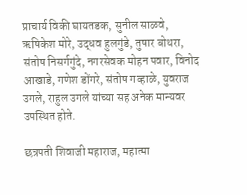प्राचार्य विकी घायतडक, सुनील साळवे, ऋषिकेश मोरे, उद्धव हुलगुंडे, तुषार बोथरा, संतोष निसर्गगुंदे, नगरसेवक मोहन पवार, विनोद आखाडे, गणेश डोंगरे, संतोष गव्हाळे, युवराज उगले, राहुल उगले यांच्या सह अनेक मान्यवर उपस्थित होते.

छत्रपती शिवाजी महाराज, महात्मा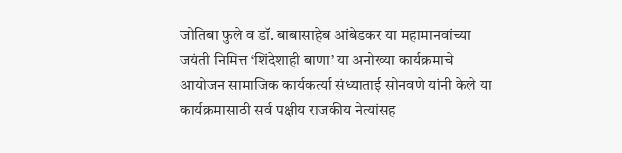जोतिबा फुले व डॉ. बाबासाहेब आंबेडकर या महामानवांच्या जयंती निमित्त ‘शिंदेशाही बाणा’ या अनोख्या कार्यक्रमाचे आयोजन सामाजिक कार्यकर्त्या संध्याताई सोनवणे यांनी केले या कार्यक्रमासाठी सर्व पक्षीय राजकीय नेत्यांसह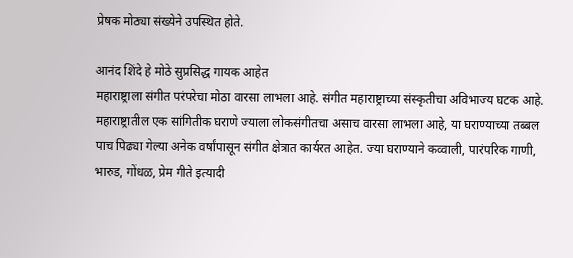प्रेषक मोठ्या संख्येने उपस्थित होते.

आनंद शिंदे हे मोठे सुप्रसिद्ध गायक आहेत
महाराष्ट्राला संगीत परंपरेचा मोठा वारसा लाभला आहे. संगीत महाराष्ट्राच्या संस्कृतीचा अविभाज्य घटक आहे. महाराष्ट्रातील एक सांगितीक घराणे ज्याला लोकसंगीतचा असाच वारसा लाभला आहे, या घराण्याच्या तब्बल पाच पिढ्या गेल्या अनेक वर्षांपासून संगीत क्षेत्रात कार्यरत आहेत. ज्या घराण्याने कव्वाली, पारंपरिक गाणी, भारुड, गोंधळ, प्रेम गीते इत्यादी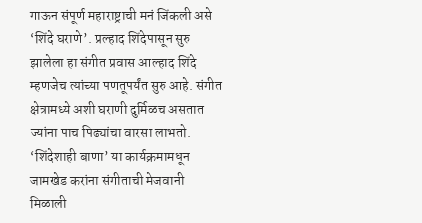गाऊन संपूर्ण महाराष्ट्राची मनं जिंकली असे ‘शिंदे घराणे’. प्रल्हाद शिंदेपासून सुरु झालेला हा संगीत प्रवास आल्हाद शिंदे म्हणजेच त्यांच्या पणतूपर्यंत सुरु आहे. संगीत क्षेत्रामध्ये अशी घराणी दुर्मिळच असतात ज्यांना पाच पिढ्यांचा वारसा लाभतो. ‘शिंदेशाही बाणा’ या कार्यक्रमामधून जामखेड करांना संगीताची मेजवानी मिळाली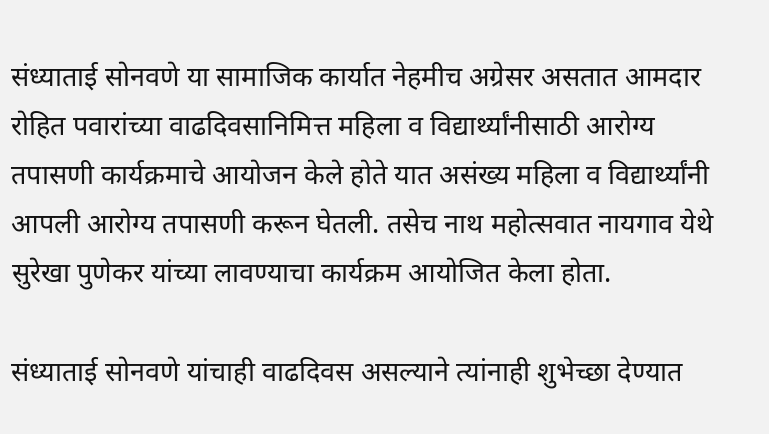संध्याताई सोनवणे या सामाजिक कार्यात नेहमीच अग्रेसर असतात आमदार रोहित पवारांच्या वाढदिवसानिमित्त महिला व विद्यार्थ्यांनीसाठी आरोग्य तपासणी कार्यक्रमाचे आयोजन केले होते यात असंख्य महिला व विद्यार्थ्यांनी आपली आरोग्य तपासणी करून घेतली. तसेच नाथ महोत्सवात नायगाव येथे सुरेखा पुणेकर यांच्या लावण्याचा कार्यक्रम आयोजित केला होता.

संध्याताई सोनवणे यांचाही वाढदिवस असल्याने त्यांनाही शुभेच्छा देण्यात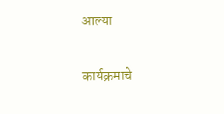आल्या

कार्यक्रमाचे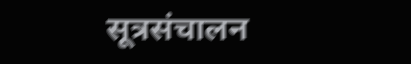सूत्रसंचालन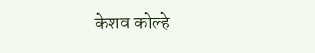केशव कोल्हे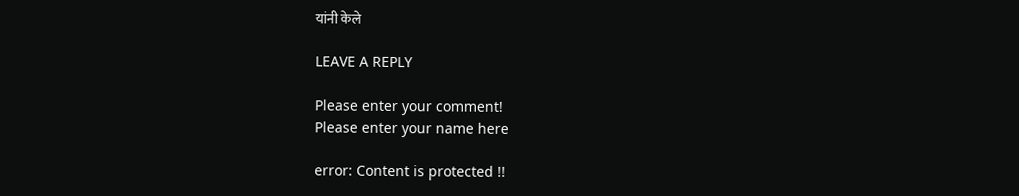यांनी केले

LEAVE A REPLY

Please enter your comment!
Please enter your name here

error: Content is protected !!